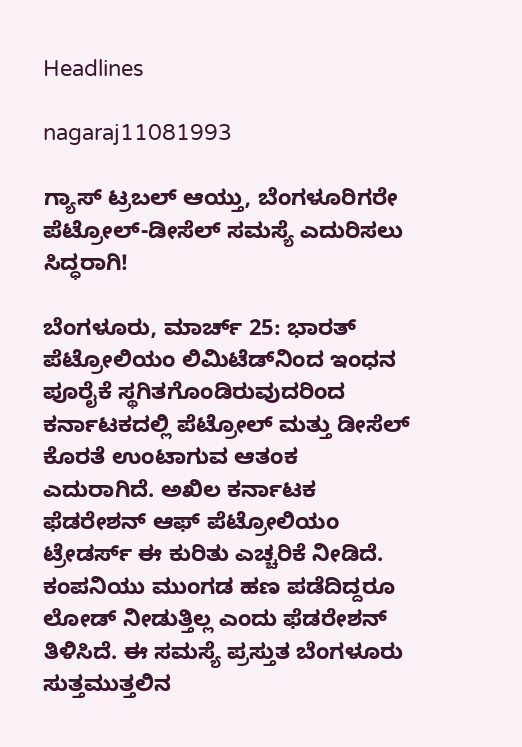Headlines

nagaraj11081993

ಗ್ಯಾಸ್ ಟ್ರಬಲ್ ಆಯ್ತು, ಬೆಂಗಳೂರಿಗರೇ ಪೆಟ್ರೋಲ್-ಡೀಸೆಲ್ ಸಮಸ್ಯೆ ಎದುರಿಸಲು ಸಿದ್ಧರಾಗಿ!

ಬೆಂಗಳೂರು, ಮಾರ್ಚ್ 25: ಭಾರತ್ ಪೆಟ್ರೋಲಿಯಂ ಲಿಮಿಟೆಡ್‌ನಿಂದ ಇಂಧನ ಪೂರೈಕೆ ಸ್ಥಗಿತಗೊಂಡಿರುವುದರಿಂದ ಕರ್ನಾಟಕದಲ್ಲಿ ಪೆಟ್ರೋಲ್ ಮತ್ತು ಡೀಸೆಲ್ ಕೊರತೆ ಉಂಟಾಗುವ ಆತಂಕ ಎದುರಾಗಿದೆ. ಅಖಿಲ ಕರ್ನಾಟಕ ಫೆಡರೇಶನ್ ಆಫ್ ಪೆಟ್ರೋಲಿಯಂ ಟ್ರೇಡರ್ಸ್ ಈ ಕುರಿತು ಎಚ್ಚರಿಕೆ ನೀಡಿದೆ. ಕಂಪನಿಯು ಮುಂಗಡ ಹಣ ಪಡೆದಿದ್ದರೂ ಲೋಡ್ ನೀಡುತ್ತಿಲ್ಲ ಎಂದು ಫೆಡರೇಶನ್ ತಿಳಿಸಿದೆ. ಈ ಸಮಸ್ಯೆ ಪ್ರಸ್ತುತ ಬೆಂಗಳೂರು ಸುತ್ತಮುತ್ತಲಿನ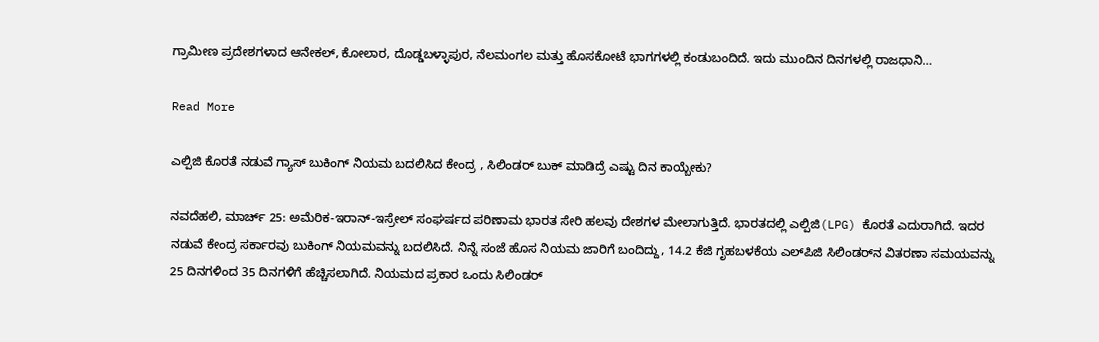ಗ್ರಾಮೀಣ ಪ್ರದೇಶಗಳಾದ ಆನೇಕಲ್, ಕೋಲಾರ, ದೊಡ್ಡಬಳ್ಳಾಪುರ, ನೆಲಮಂಗಲ ಮತ್ತು ಹೊಸಕೋಟೆ ಭಾಗಗಳಲ್ಲಿ ಕಂಡುಬಂದಿದೆ. ಇದು ಮುಂದಿನ ದಿನಗಳಲ್ಲಿ ರಾಜಧಾನಿ…

Read More

ಎಲ್ಪಿಜಿ ಕೊರತೆ ನಡುವೆ ಗ್ಯಾಸ್ ಬುಕಿಂಗ್ ನಿಯಮ ಬದಲಿಸಿದ ಕೇಂದ್ರ , ಸಿಲಿಂಡರ್ ಬುಕ್ ಮಾಡಿದ್ರೆ ಎಷ್ಟು ದಿನ ಕಾಯ್ಬೇಕು?

ನವದೆಹಲಿ, ಮಾರ್ಚ್ 25: ಅಮೆರಿಕ-ಇರಾನ್-ಇಸ್ರೇಲ್ ಸಂಘರ್ಷದ ಪರಿಣಾಮ ಭಾರತ ಸೇರಿ ಹಲವು ದೇಶಗಳ ಮೇಲಾಗುತ್ತಿದೆ. ಭಾರತದಲ್ಲಿ ಎಲ್ಪಿಜಿ(LPG) ಕೊರತೆ ಎದುರಾಗಿದೆ. ಇದರ ನಡುವೆ ಕೇಂದ್ರ ಸರ್ಕಾರವು ಬುಕಿಂಗ್ ನಿಯಮವನ್ನು ಬದಲಿಸಿದೆ. ನಿನ್ನೆ ಸಂಜೆ ಹೊಸ ನಿಯಮ ಜಾರಿಗೆ ಬಂದಿದ್ದು, 14.2 ಕೆಜಿ ಗೃಹಬಳಕೆಯ ಎಲ್‌ಪಿಜಿ ಸಿಲಿಂಡರ್‌ನ ವಿತರಣಾ ಸಮಯವನ್ನು 25 ದಿನಗಳಿಂದ 35 ದಿನಗಳಿಗೆ ಹೆಚ್ಚಿಸಲಾಗಿದೆ. ನಿಯಮದ ಪ್ರಕಾರ ಒಂದು ಸಿಲಿಂಡರ್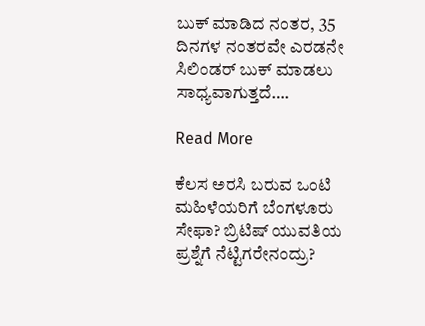ಬುಕ್ ಮಾಡಿದ ನಂತರ, 35 ದಿನಗಳ ನಂತರವೇ ಎರಡನೇ ಸಿಲಿಂಡರ್ ಬುಕ್ ಮಾಡಲು ಸಾಧ್ಯವಾಗುತ್ತದೆ….

Read More

ಕೆಲಸ ಅರಸಿ ಬರುವ ಒಂಟಿ ಮಹಿಳೆಯರಿಗೆ ಬೆಂಗಳೂರು ಸೇಫಾ? ಬ್ರಿಟಿಷ್ ಯುವತಿಯ ಪ್ರಶ್ನೆಗೆ ನೆಟ್ಟಿಗರೇನಂದ್ರು?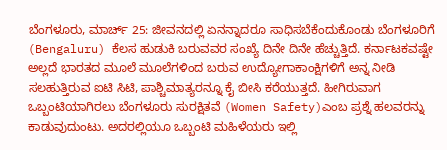ಬೆಂಗಳೂರು, ಮಾರ್ಚ್ 25: ಜೀವನದಲ್ಲಿ ಏನನ್ನಾದರೂ ಸಾಧಿಸಬೆಕೆಂದುಕೊಂಡು ಬೆಂಗಳೂರಿಗೆ (Bengaluru) ಕೆಲಸ ಹುಡುಕಿ ಬರುವವರ ಸಂಖ್ಯೆ ದಿನೇ ದಿನೇ ಹೆಚ್ಚುತ್ತಿದೆ. ಕರ್ನಾಟಕವಷ್ಟೇ ಅಲ್ಲದೆ ಭಾರತದ ಮೂಲೆ ಮೂಲೆಗಳಿಂದ ಬರುವ ಉದ್ಯೋಗಾಕಾಂಕ್ಷಿಗಳಿಗೆ ಅನ್ನ ನೀಡಿ ಸಲಹುತ್ತಿರುವ ಐಟಿ ಸಿಟಿ, ಪಾಶ್ಚಿಮಾತ್ಯರನ್ನೂ ಕೈ ಬೀಸಿ ಕರೆಯುತ್ತದೆ. ಹೀಗಿರುವಾಗ ಒಬ್ಬಂಟಿಯಾಗಿರಲು ಬೆಂಗಳೂರು ಸುರಕ್ಷಿತವೆ (Women Safety)ಎಂಬ ಪ್ರಶ್ನೆ ಹಲವರನ್ನು ಕಾಡುವುದುಂಟು. ಅದರಲ್ಲಿಯೂ ಒಬ್ಬಂಟಿ ಮಹಿಳೆಯರು ಇಲ್ಲಿ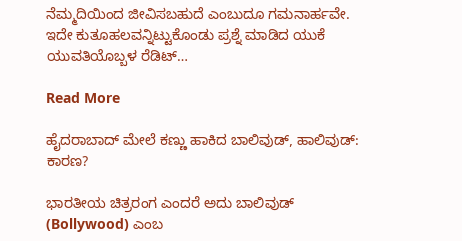ನೆಮ್ಮದಿಯಿಂದ ಜೀವಿಸಬಹುದೆ ಎಂಬುದೂ ಗಮನಾರ್ಹವೇ. ಇದೇ ಕುತೂಹಲವನ್ನಿಟ್ಟುಕೊಂಡು ಪ್ರಶ್ನೆ ಮಾಡಿದ ಯುಕೆ ಯುವತಿಯೊಬ್ಬಳ ರೆಡಿಟ್…

Read More

ಹೈದರಾಬಾದ್ ಮೇಲೆ ಕಣ್ಣು ಹಾಕಿದ ಬಾಲಿವುಡ್, ಹಾಲಿವುಡ್: ಕಾರಣ?

ಭಾರತೀಯ ಚಿತ್ರರಂಗ ಎಂದರೆ ಅದು ಬಾಲಿವುಡ್ (Bollywood) ಎಂಬ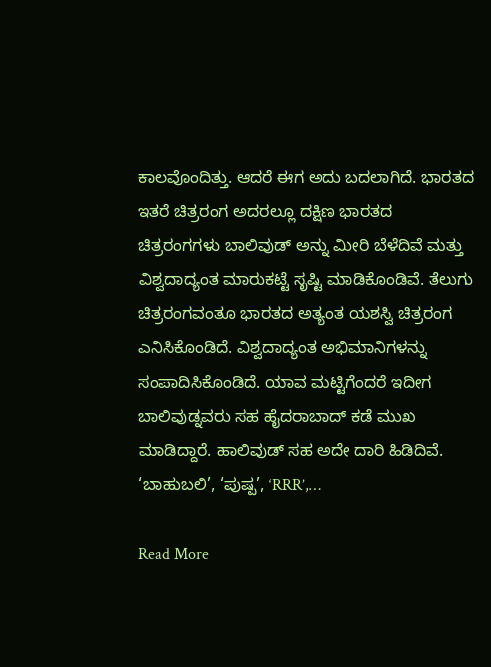ಕಾಲವೊಂದಿತ್ತು. ಆದರೆ ಈಗ ಅದು ಬದಲಾಗಿದೆ. ಭಾರತದ ಇತರೆ ಚಿತ್ರರಂಗ ಅದರಲ್ಲೂ ದಕ್ಷಿಣ ಭಾರತದ ಚಿತ್ರರಂಗಗಳು ಬಾಲಿವುಡ್ ಅನ್ನು ಮೀರಿ ಬೆಳೆದಿವೆ ಮತ್ತು ವಿಶ್ವದಾದ್ಯಂತ ಮಾರುಕಟ್ಟೆ ಸೃಷ್ಟಿ ಮಾಡಿಕೊಂಡಿವೆ. ತೆಲುಗು ಚಿತ್ರರಂಗವಂತೂ ಭಾರತದ ಅತ್ಯಂತ ಯಶಸ್ವಿ ಚಿತ್ರರಂಗ ಎನಿಸಿಕೊಂಡಿದೆ. ವಿಶ್ವದಾದ್ಯಂತ ಅಭಿಮಾನಿಗಳನ್ನು ಸಂಪಾದಿಸಿಕೊಂಡಿದೆ. ಯಾವ ಮಟ್ಟಿಗೆಂದರೆ ಇದೀಗ ಬಾಲಿವುಡ್ನವರು ಸಹ ಹೈದರಾಬಾದ್ ಕಡೆ ಮುಖ ಮಾಡಿದ್ದಾರೆ. ಹಾಲಿವುಡ್ ಸಹ ಅದೇ ದಾರಿ ಹಿಡಿದಿವೆ. ‘ಬಾಹುಬಲಿ’, ‘ಪುಷ್ಪ’, ‘RRR’,…

Read More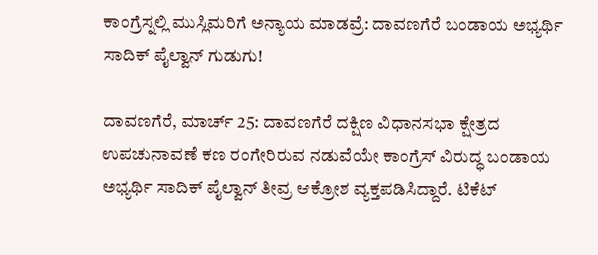ಕಾಂಗ್ರೆಸ್ನಲ್ಲಿ ಮುಸ್ಲಿಮರಿಗೆ ಅನ್ಯಾಯ ಮಾಡವ್ರೆ: ದಾವಣಗೆರೆ ಬಂಡಾಯ ಅಭ್ಯರ್ಥಿ ಸಾದಿಕ್ ಪೈಲ್ವಾನ್ ಗುಡುಗು!

ದಾವಣಗೆರೆ, ಮಾರ್ಚ್ 25: ದಾವಣಗೆರೆ ದಕ್ಷಿಣ ವಿಧಾನಸಭಾ ಕ್ಷೇತ್ರದ ಉಪಚುನಾವಣೆ ಕಣ ರಂಗೇರಿರುವ ನಡುವೆಯೇ ಕಾಂಗ್ರೆಸ್ ವಿರುದ್ಧ ಬಂಡಾಯ ಅಭ್ಯರ್ಥಿ ಸಾದಿಕ್ ಪೈಲ್ವಾನ್ ತೀವ್ರ ಆಕ್ರೋಶ ವ್ಯಕ್ತಪಡಿಸಿದ್ದಾರೆ. ಟಿಕೆಟ್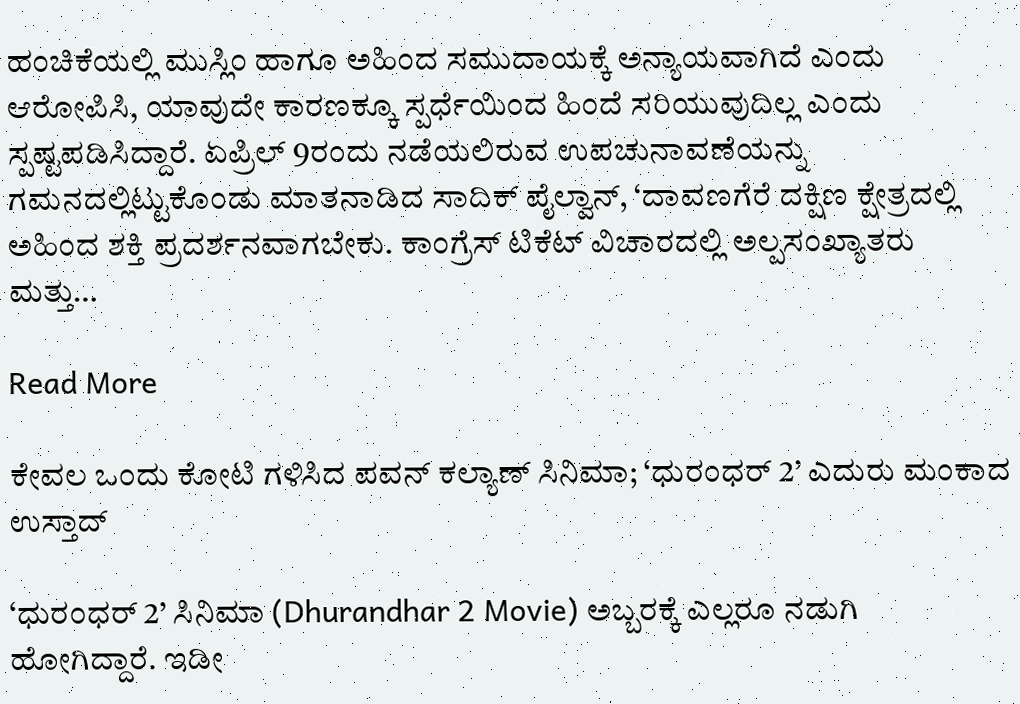ಹಂಚಿಕೆಯಲ್ಲಿ ಮುಸ್ಲಿಂ ಹಾಗೂ ಅಹಿಂದ ಸಮುದಾಯಕ್ಕೆ ಅನ್ಯಾಯವಾಗಿದೆ ಎಂದು ಆರೋಪಿಸಿ, ಯಾವುದೇ ಕಾರಣಕ್ಕೂ ಸ್ಪರ್ಧೆಯಿಂದ ಹಿಂದೆ ಸರಿಯುವುದಿಲ್ಲ ಎಂದು ಸ್ಪಷ್ಟಪಡಿಸಿದ್ದಾರೆ. ಏಪ್ರಿಲ್ 9ರಂದು ನಡೆಯಲಿರುವ ಉಪಚುನಾವಣೆಯನ್ನು ಗಮನದಲ್ಲಿಟ್ಟುಕೊಂಡು ಮಾತನಾಡಿದ ಸಾದಿಕ್ ಪೈಲ್ವಾನ್, ‘ದಾವಣಗೆರೆ ದಕ್ಷಿಣ ಕ್ಷೇತ್ರದಲ್ಲಿ ಅಹಿಂದ ಶಕ್ತಿ ಪ್ರದರ್ಶನವಾಗಬೇಕು. ಕಾಂಗ್ರೆಸ್ ಟಿಕೆಟ್ ವಿಚಾರದಲ್ಲಿ ಅಲ್ಪಸಂಖ್ಯಾತರು ಮತ್ತು…

Read More

ಕೇವಲ ಒಂದು ಕೋಟಿ ಗಳಿಸಿದ ಪವನ್ ಕಲ್ಯಾಣ್ ಸಿನಿಮಾ; ‘ಧುರಂಧರ್ 2’ ಎದುರು ಮಂಕಾದ ಉಸ್ತಾದ್

‘ಧುರಂಧರ್ 2’ ಸಿನಿಮಾ (Dhurandhar 2 Movie) ಅಬ್ಬರಕ್ಕೆ ಎಲ್ಲರೂ ನಡುಗಿ ಹೋಗಿದ್ದಾರೆ. ಇಡೀ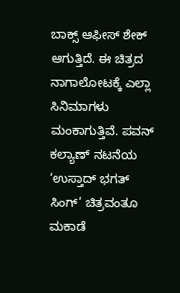ಬಾಕ್ಸ್ ಆಫೀಸ್ ಶೇಕ್ ಆಗುತ್ತಿದೆ. ಈ ಚಿತ್ರದ ನಾಗಾಲೋಟಕ್ಕೆ ಎಲ್ಲಾ ಸಿನಿಮಾಗಳು ಮಂಕಾಗುತ್ತಿವೆ. ಪವನ್ ಕಲ್ಯಾಣ್ ನಟನೆಯ ‘ಉಸ್ತಾದ್ ಭಗತ್ ಸಿಂಗ್’ ಚಿತ್ರವಂತೂ ಮಕಾಡೆ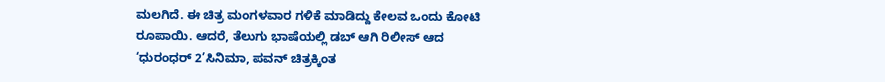ಮಲಗಿದೆ. ಈ ಚಿತ್ರ ಮಂಗಳವಾರ ಗಳಿಕೆ ಮಾಡಿದ್ದು ಕೇಲವ ಒಂದು ಕೋಟಿ ರೂಪಾಯಿ. ಆದರೆ, ತೆಲುಗು ಭಾಷೆಯಲ್ಲಿ ಡಬ್ ಆಗಿ ರಿಲೀಸ್ ಆದ ‘ಧುರಂಧರ್ 2’ಸಿನಿಮಾ, ಪವನ್ ಚಿತ್ರಕ್ಕಿಂತ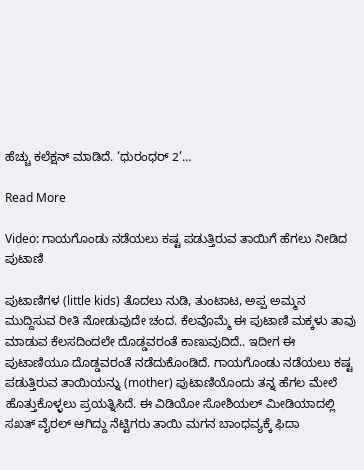ಹೆಚ್ಚು ಕಲೆಕ್ಷನ್ ಮಾಡಿದೆ. ‘ಧುರಂಧರ್ 2’…

Read More

Video: ಗಾಯಗೊಂಡು ನಡೆಯಲು ಕಷ್ಟ ಪಡುತ್ತಿರುವ ತಾಯಿಗೆ ಹೆಗಲು ನೀಡಿದ ಪುಟಾಣಿ

ಪುಟಾಣಿಗಳ (little kids) ತೊದಲು ನುಡಿ, ತುಂಟಾಟ, ಅಪ್ಪ ಅಮ್ಮನ ಮುದ್ದಿಸುವ ರೀತಿ ನೋಡುವುದೇ ಚಂದ. ಕೆಲವೊಮ್ಮೆ ಈ ಪುಟಾಣಿ ಮಕ್ಕಳು ತಾವು ಮಾಡುವ ಕೆಲಸದಿಂದಲೇ ದೊಡ್ಡವರಂತೆ ಕಾಣುವುದಿದೆ.. ಇದೀಗ ಈ ಪುಟಾಣಿಯೂ ದೊಡ್ಡವರಂತೆ ನಡೆದುಕೊಂಡಿದೆ. ಗಾಯಗೊಂಡು ನಡೆಯಲು ಕಷ್ಟ ಪಡುತ್ತಿರುವ ತಾಯಿಯನ್ನು (mother) ಪುಟಾಣಿಯೊಂದು ತನ್ನ ಹೆಗಲ ಮೇಲೆ ಹೊತ್ತುಕೊಳ್ಳಲು ಪ್ರಯತ್ನಿಸಿದೆ. ಈ ವಿಡಿಯೋ ಸೋಶಿಯಲ್ ಮೀಡಿಯಾದಲ್ಲಿ ಸಖತ್ ವೈರಲ್ ಆಗಿದ್ದು ನೆಟ್ಟಿಗರು ತಾಯಿ ಮಗನ ಬಾಂಧವ್ಯಕ್ಕೆ ಫಿದಾ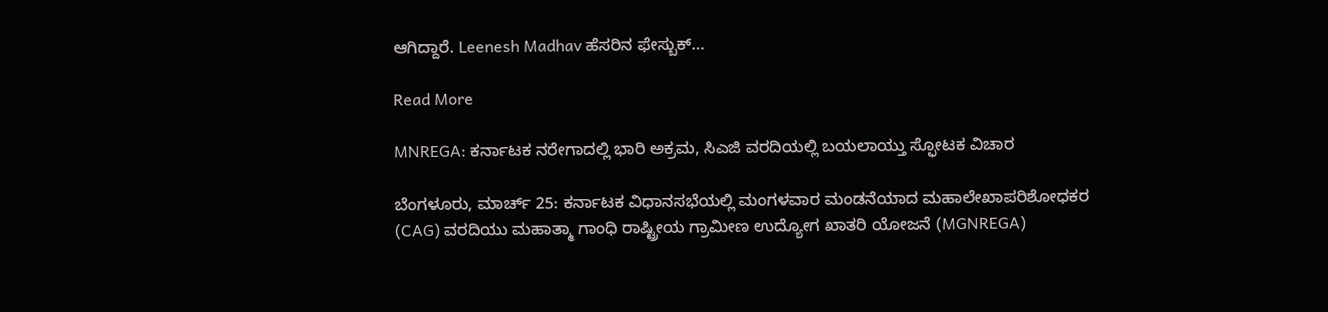ಆಗಿದ್ದಾರೆ. Leenesh Madhav ಹೆಸರಿನ ಫೇಸ್ಬುಕ್…

Read More

MNREGA: ಕರ್ನಾಟಕ ನರೇಗಾದಲ್ಲಿ ಭಾರಿ ಅಕ್ರಮ, ಸಿಎಜಿ ವರದಿಯಲ್ಲಿ ಬಯಲಾಯ್ತು ಸ್ಫೋಟಕ ವಿಚಾರ

ಬೆಂಗಳೂರು, ಮಾರ್ಚ್ 25: ಕರ್ನಾಟಕ ವಿಧಾನಸಭೆಯಲ್ಲಿ ಮಂಗಳವಾರ ಮಂಡನೆಯಾದ ಮಹಾಲೇಖಾಪರಿಶೋಧಕರ (CAG) ವರದಿಯು ಮಹಾತ್ಮಾ ಗಾಂಧಿ ರಾಷ್ಟ್ರೀಯ ಗ್ರಾಮೀಣ ಉದ್ಯೋಗ ಖಾತರಿ ಯೋಜನೆ (MGNREGA)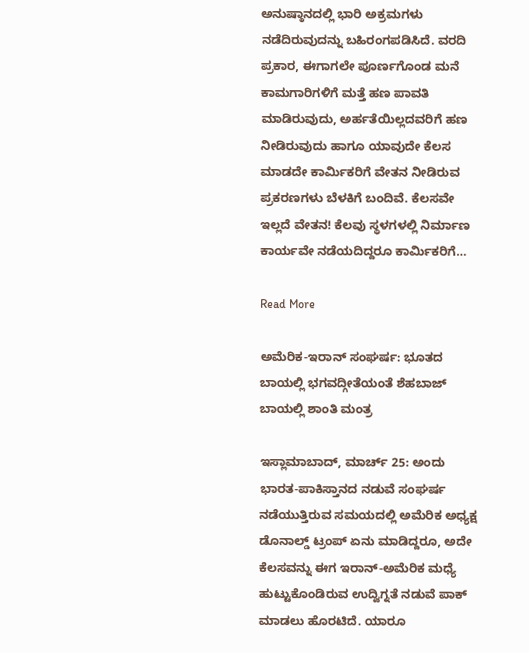ಅನುಷ್ಠಾನದಲ್ಲಿ ಭಾರಿ ಅಕ್ರಮಗಳು ನಡೆದಿರುವುದನ್ನು ಬಹಿರಂಗಪಡಿಸಿದೆ. ವರದಿ ಪ್ರಕಾರ, ಈಗಾಗಲೇ ಪೂರ್ಣಗೊಂಡ ಮನೆ ಕಾಮಗಾರಿಗಳಿಗೆ ಮತ್ತೆ ಹಣ ಪಾವತಿ ಮಾಡಿರುವುದು, ಅರ್ಹತೆಯಿಲ್ಲದವರಿಗೆ ಹಣ ನೀಡಿರುವುದು ಹಾಗೂ ಯಾವುದೇ ಕೆಲಸ ಮಾಡದೇ ಕಾರ್ಮಿಕರಿಗೆ ವೇತನ ನೀಡಿರುವ ಪ್ರಕರಣಗಳು ಬೆಳಕಿಗೆ ಬಂದಿವೆ. ಕೆಲಸವೇ ಇಲ್ಲದೆ ವೇತನ! ಕೆಲವು ಸ್ಥಳಗಳಲ್ಲಿ ನಿರ್ಮಾಣ ಕಾರ್ಯವೇ ನಡೆಯದಿದ್ದರೂ ಕಾರ್ಮಿಕರಿಗೆ…

Read More

ಅಮೆರಿಕ-ಇರಾನ್ ಸಂಘರ್ಷ: ಭೂತದ ಬಾಯಲ್ಲಿ ಭಗವದ್ಗೀತೆಯಂತೆ ಶೆಹಬಾಜ್ ಬಾಯಲ್ಲಿ ಶಾಂತಿ ಮಂತ್ರ

ಇಸ್ಲಾಮಾಬಾದ್, ಮಾರ್ಚ್ 25: ಅಂದು ಭಾರತ-ಪಾಕಿಸ್ತಾನದ ನಡುವೆ ಸಂಘರ್ಷ ನಡೆಯುತ್ತಿರುವ ಸಮಯದಲ್ಲಿ ಅಮೆರಿಕ ಅಧ್ಯಕ್ಷ ಡೊನಾಲ್ಡ್ ಟ್ರಂಪ್ ಏನು ಮಾಡಿದ್ದರೂ, ಅದೇ ಕೆಲಸವನ್ನು ಈಗ ಇರಾನ್-ಅಮೆರಿಕ ಮಧ್ಯೆ ಹುಟ್ಟುಕೊಂಡಿರುವ ಉದ್ವಿಗ್ನತೆ ನಡುವೆ ಪಾಕ್ ಮಾಡಲು ಹೊರಟಿದೆ. ಯಾರೂ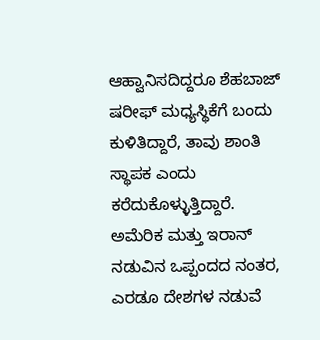ಆಹ್ವಾನಿಸದಿದ್ದರೂ ಶೆಹಬಾಜ್ ಷರೀಫ್ ಮಧ್ಯಸ್ಥಿಕೆಗೆ ಬಂದು ಕುಳಿತಿದ್ದಾರೆ, ತಾವು ಶಾಂತಿ ಸ್ಥಾಪಕ ಎಂದು ಕರೆದುಕೊಳ್ಳುತ್ತಿದ್ದಾರೆ. ಅಮೆರಿಕ ಮತ್ತು ಇರಾನ್ ನಡುವಿನ ಒಪ್ಪಂದದ ನಂತರ, ಎರಡೂ ದೇಶಗಳ ನಡುವೆ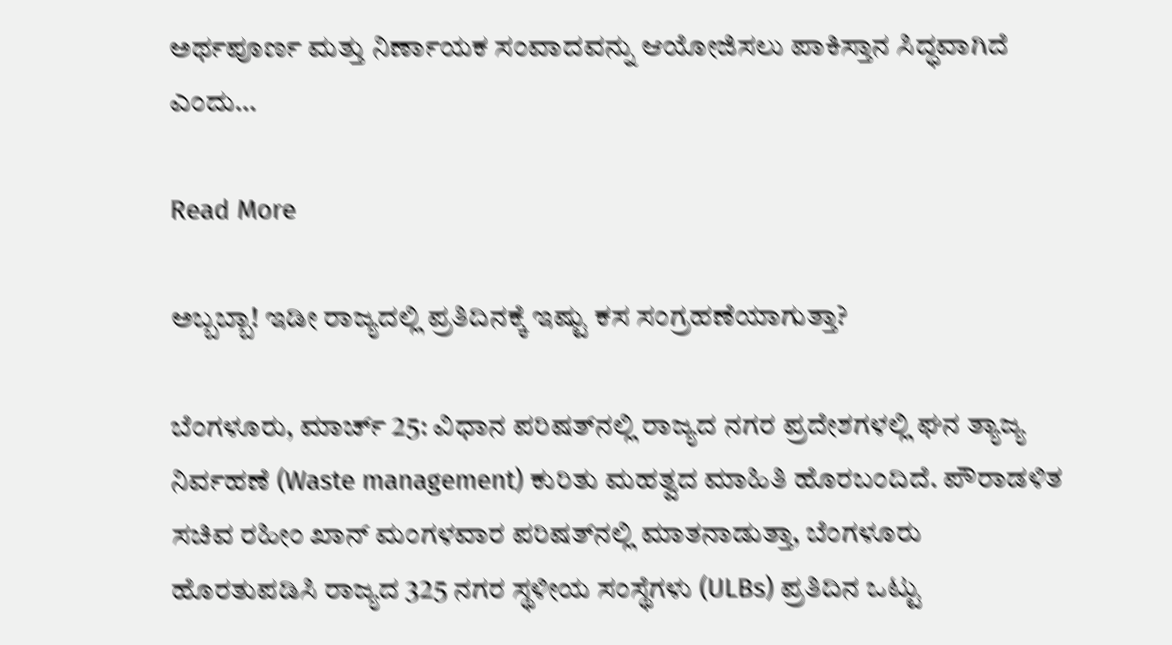ಅರ್ಥಪೂರ್ಣ ಮತ್ತು ನಿರ್ಣಾಯಕ ಸಂವಾದವನ್ನು ಆಯೋಜಿಸಲು ಪಾಕಿಸ್ತಾನ ಸಿದ್ಧವಾಗಿದೆ ಎಂದು…

Read More

ಅಬ್ಬಬ್ಬಾ! ಇಡೀ ರಾಜ್ಯದಲ್ಲಿ ಪ್ರತಿದಿನಕ್ಕೆ ಇಷ್ಟು ಕಸ ಸಂಗ್ರಹಣೆಯಾಗುತ್ತಾ?

ಬೆಂಗಳೂರು, ಮಾರ್ಚ್ 25: ವಿಧಾನ ಪರಿಷತ್‌ನಲ್ಲಿ ರಾಜ್ಯದ ನಗರ ಪ್ರದೇಶಗಳಲ್ಲಿ ಘನ ತ್ಯಾಜ್ಯ ನಿರ್ವಹಣೆ (Waste management) ಕುರಿತು ಮಹತ್ವದ ಮಾಹಿತಿ ಹೊರಬಂದಿದೆ. ಪೌರಾಡಳಿತ ಸಚಿವ ರಹೀಂ ಖಾನ್ ಮಂಗಳವಾರ ಪರಿಷತ್‌ನಲ್ಲಿ ಮಾತನಾಡುತ್ತಾ, ಬೆಂಗಳೂರು ಹೊರತುಪಡಿಸಿ ರಾಜ್ಯದ 325 ನಗರ ಸ್ಥಳೀಯ ಸಂಸ್ಥೆಗಳು (ULBs) ಪ್ರತಿದಿನ ಒಟ್ಟು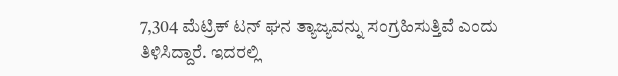7,304 ಮೆಟ್ರಿಕ್ ಟನ್ ಘನ ತ್ಯಾಜ್ಯವನ್ನು ಸಂಗ್ರಹಿಸುತ್ತಿವೆ ಎಂದು ತಿಳಿಸಿದ್ದಾರೆ. ಇದರಲ್ಲಿ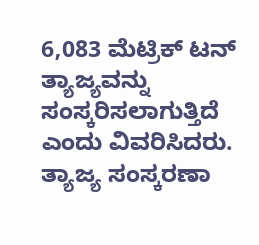6,083 ಮೆಟ್ರಿಕ್ ಟನ್ ತ್ಯಾಜ್ಯವನ್ನು ಸಂಸ್ಕರಿಸಲಾಗುತ್ತಿದೆ ಎಂದು ವಿವರಿಸಿದರು. ತ್ಯಾಜ್ಯ ಸಂಸ್ಕರಣಾ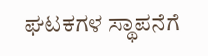ಘಟಕಗಳ ಸ್ಥಾಪನೆಗೆ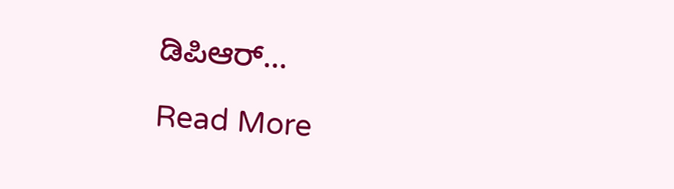ಡಿಪಿಆರ್…

Read More